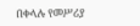በቀላሉ የመሥሪያ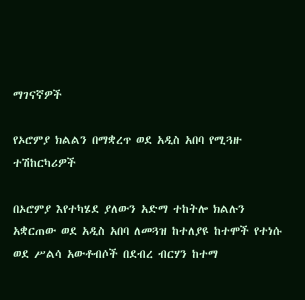ማገናኛዎች

የኦሮምያ ክልልን በማቋረጥ ወደ አዲስ አበባ የሚጓዙ ተሽከርካሪዎች

በኦሮምያ እየተካሄደ ያለውን አድማ ተከትሎ ክልሉን አቋርጠው ወደ አዲስ አበባ ለመጓዝ ከተለያዩ ከተሞች የተነሱ ወደ ሥልሳ አውቶብሶች በደብረ ብርሃን ከተማ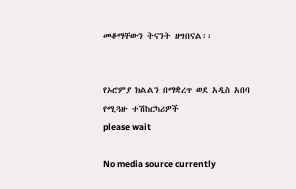መቆማቸውን ትናንት ዘግበናል፡፡


የኦሮምያ ክልልን በማቋረጥ ወደ አዲስ አበባ የሚጓዙ ተሽከርካሪዎች
please wait

No media source currently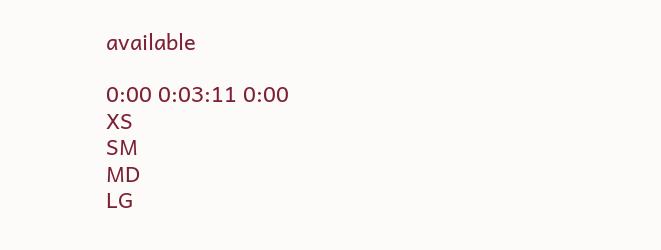available

0:00 0:03:11 0:00
XS
SM
MD
LG